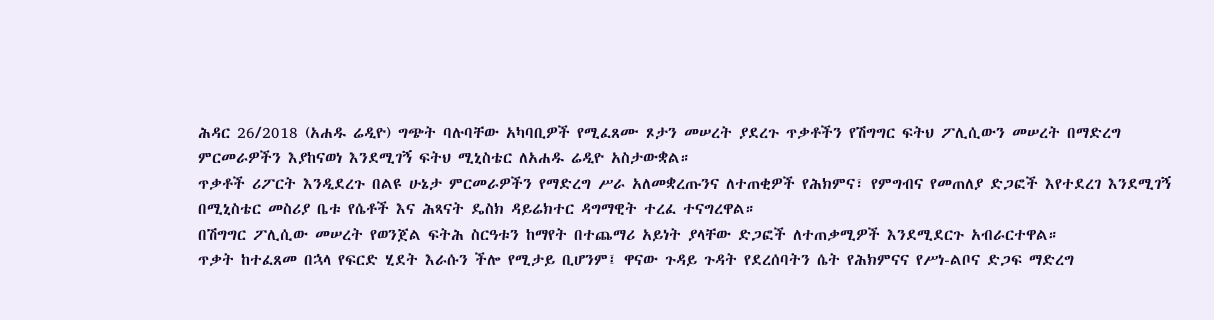ሕዳር 26/2018 (አሐዱ ሬዲዮ) ግጭት ባሉባቸው አካባቢዎች የሚፈጸሙ ጾታን መሠረት ያደረጉ ጥቃቶችን የሽግግር ፍትህ ፖሊሲውን መሠረት በማድረግ ምርመራዎችን እያከናወነ እንደሚገኝ ፍትህ ሚኒስቴር ለአሐዱ ሬዲዮ አስታውቋል።
ጥቃቶች ሪፖርት እንዲደረጉ በልዩ ሁኔታ ምርመራዎችን የማድረግ ሥራ አለመቋረጡንና ለተጠቂዎች የሕክምና፣ የምግብና የመጠለያ ድጋፎች እየተደረገ እንደሚገኝ በሚኒስቴር መስሪያ ቤቱ የሴቶች እና ሕጻናት ዴስክ ዳይሬክተር ዳግማዊት ተረፈ ተናግረዋል።
በሽግግር ፖሊሲው መሠረት የወንጀል ፍትሕ ስርዓቱን ከማየት በተጨማሪ አይነት ያላቸው ድጋፎች ለተጠቃሚዎች እንደሚደርጉ አብራርተዋል።
ጥቃት ከተፈጸመ በኋላ የፍርድ ሂደት እራሱን ችሎ የሚታይ ቢሆንም፤ ዋናው ጉዳይ ጉዳት የደረሰባትን ሴት የሕክምናና የሥነ-ልቦና ድጋፍ ማድረግ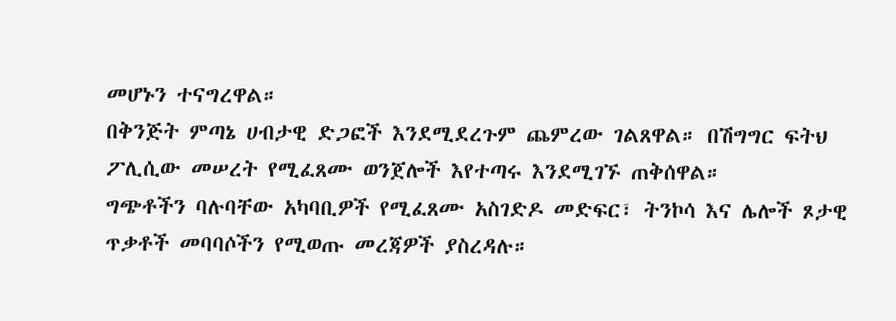መሆኑን ተናግረዋል።
በቅንጅት ምጣኔ ሀብታዊ ድጋፎች እንደሚደረጉም ጨምረው ገልጸዋል። በሽግግር ፍትህ ፖሊሲው መሠረት የሚፈጸሙ ወንጀሎች እየተጣሩ እንደሚገኙ ጠቅሰዋል።
ግጭቶችን ባሉባቸው አካባቢዎች የሚፈጸሙ አስገድዶ መድፍር፣ ትንኮሳ እና ሌሎች ጾታዊ ጥቃቶች መባባሶችን የሚወጡ መረጃዎች ያስረዳሉ።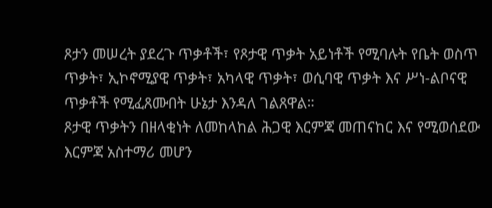ጾታን መሠረት ያደረጉ ጥቃቶች፣ የጾታዊ ጥቃት አይነቶች የሚባሉት የቤት ወስጥ ጥቃት፣ ኢኮኖሚያዊ ጥቃት፣ አካላዊ ጥቃት፣ ወሲባዊ ጥቃት እና ሥነ-ልቦናዊ ጥቃቶች የሚፈጸሙበት ሁኔታ እንዳለ ገልጸዋል።
ጾታዊ ጥቃትን በዘላቂነት ለመከላከል ሕጋዊ እርምጃ መጠናከር እና የሚወሰደው እርምጃ አስተማሪ መሆን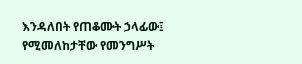እንዳለበት የጠቆሙት ኃላፊው፤ የሚመለከታቸው የመንግሥት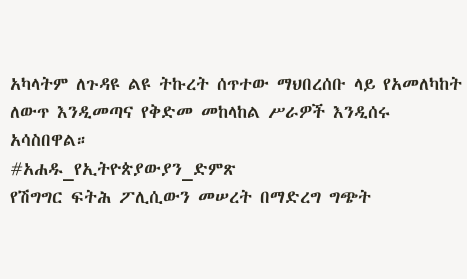አካላትም ለጉዳዩ ልዩ ትኩረት ሰጥተው ማህበረሰቡ ላይ የአመለካከት ለውጥ እንዲመጣና የቅድመ መከላከል ሥራዎች እንዲሰሩ አሳስበዋል።
#አሐዱ_የኢትዮጵያውያን_ድምጽ
የሽግግር ፍትሕ ፖሊሲውን መሠረት በማድረግ ግጭት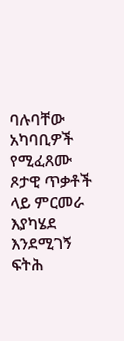ባሉባቸው አካባቢዎች የሚፈጸሙ ጾታዊ ጥቃቶች ላይ ምርመራ እያካሄደ እንደሚገኝ ፍትሕ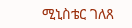ሚኒስቴር ገለጸ